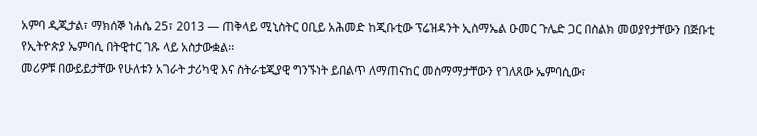አምባ ዲጂታል፣ ማክሰኞ ነሐሴ 25፣ 2013 ― ጠቅላይ ሚኒስትር ዐቢይ አሕመድ ከጂቡቲው ፕሬዝዳንት ኢስማኤል ዑመር ጉሌድ ጋር በስልክ መወያየታቸውን በጅቡቲ የኢትዮጵያ ኤምባሲ በትዊተር ገጹ ላይ አስታውቋል፡፡
መሪዎቹ በውይይታቸው የሁለቱን አገራት ታሪካዊ እና ስትራቴጂያዊ ግንኙነት ይበልጥ ለማጠናከር መስማማታቸውን የገለጸው ኤምባሲው፣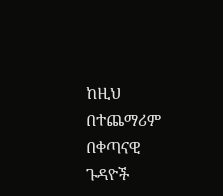ከዚህ በተጨማሪም በቀጣናዊ ጉዳዮች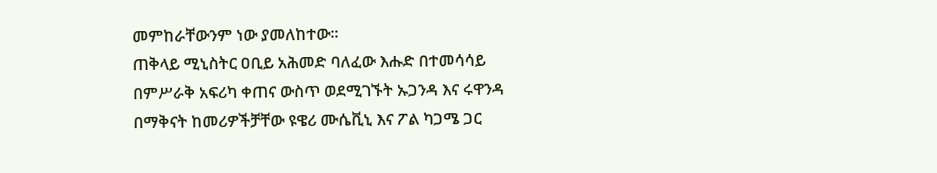መምከራቸውንም ነው ያመለከተው፡፡
ጠቅላይ ሚኒስትር ዐቢይ አሕመድ ባለፈው እሑድ በተመሳሳይ በምሥራቅ አፍሪካ ቀጠና ውስጥ ወደሚገኙት ኡጋንዳ እና ሩዋንዳ በማቅናት ከመሪዎችቻቸው ዩዌሪ ሙሴቪኒ እና ፖል ካጋሜ ጋር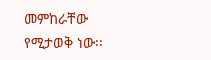መምከራቸው የሚታወቅ ነው፡፡